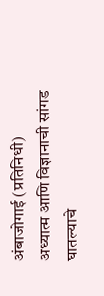अंबाजोगाई (प्रतिनिधी)
अध्यात्म आणि विज्ञानाची सांगड घातल्याचे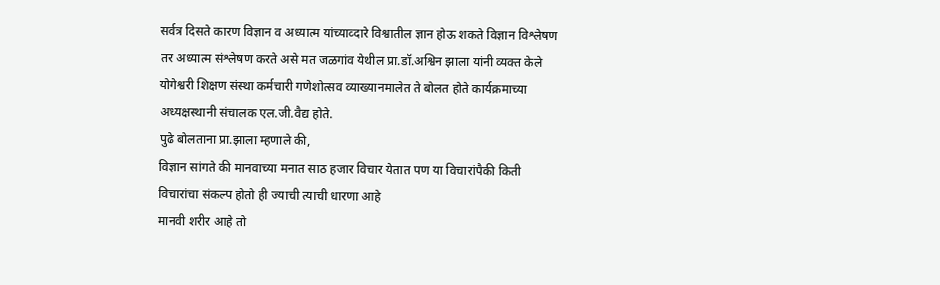सर्वत्र दिसते कारण विज्ञान व अध्यात्म यांच्याव्दारे विश्वातील ज्ञान होऊ शकते विज्ञान विश्लेषण तर अध्यात्म संश्लेषण करते असे मत जळगांव येथील प्रा.डॉ.अश्विन झाला यांनी व्यक्त केले
योगेश्वरी शिक्षण संस्था कर्मचारी गणेशोत्सव व्याख्यानमालेत ते बोलत होते कार्यक्रमाच्या अध्यक्षस्थानी संचालक एल.जी.वैद्य होते.
पुढे बोलताना प्रा.झाला म्हणाले की,
विज्ञान सांगते की मानवाच्या मनात साठ हजार विचार येतात पण या विचारांपैकी किती विचारांचा संकल्प होतो ही ज्याची त्याची धारणा आहे
मानवी शरीर आहे तो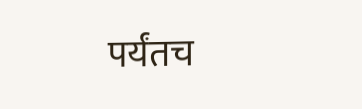पर्यंतच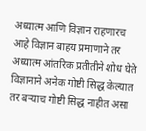अध्यात्म आणि विज्ञान राहणारच आहे विज्ञान बाहय प्रमाणाने तर अध्यात्म आंतरिक प्रतीतीने शोध घेते विज्ञानाने अनेक गोष्टी सिद्ध केल्यात तर बऱ्याच गोष्टी सिद्ध नाहीत असा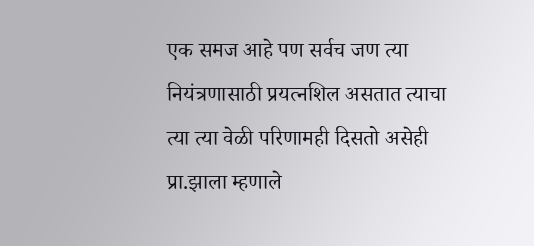एक समज आहे पण सर्वच जण त्या नियंत्रणासाठी प्रयत्नशिल असतात त्याचा त्या त्या वेळी परिणामही दिसतो असेही प्रा.झाला म्हणाले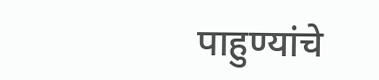पाहुण्यांचे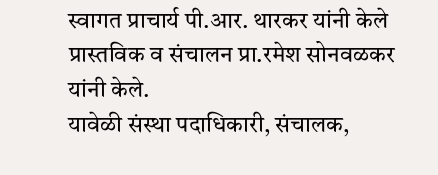स्वागत प्राचार्य पी.आर. थारकर यांनी केले प्रास्तविक व संचालन प्रा.रमेश सोनवळकर यांनी केले.
यावेळी संस्था पदाधिकारी, संचालक,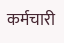कर्मचारी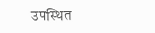उपस्थित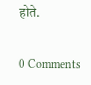होते.


0 Comments